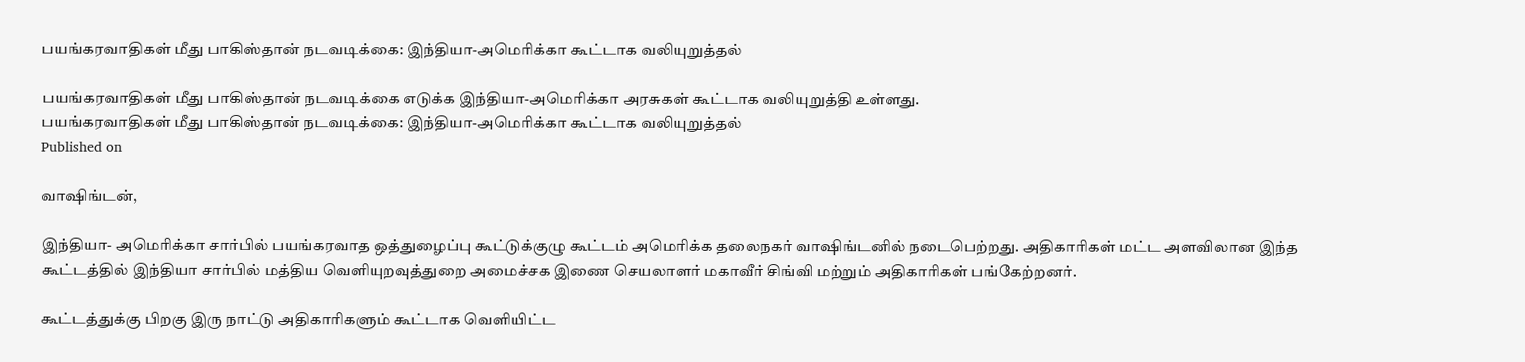பயங்கரவாதிகள் மீது பாகிஸ்தான் நடவடிக்கை: இந்தியா-அமெரிக்கா கூட்டாக வலியுறுத்தல்

பயங்கரவாதிகள் மீது பாகிஸ்தான் நடவடிக்கை எடுக்க இந்தியா-அமெரிக்கா அரசுகள் கூட்டாக வலியுறுத்தி உள்ளது.
பயங்கரவாதிகள் மீது பாகிஸ்தான் நடவடிக்கை: இந்தியா-அமெரிக்கா கூட்டாக வலியுறுத்தல்
Published on

வாஷிங்டன்,

இந்தியா- அமெரிக்கா சார்பில் பயங்கரவாத ஒத்துழைப்பு கூட்டுக்குழு கூட்டம் அமெரிக்க தலைநகர் வாஷிங்டனில் நடைபெற்றது. அதிகாரிகள் மட்ட அளவிலான இந்த கூட்டத்தில் இந்தியா சார்பில் மத்திய வெளியுறவுத்துறை அமைச்சக இணை செயலாளர் மகாவீர் சிங்வி மற்றும் அதிகாரிகள் பங்கேற்றனர்.

கூட்டத்துக்கு பிறகு இரு நாட்டு அதிகாரிகளும் கூட்டாக வெளியிட்ட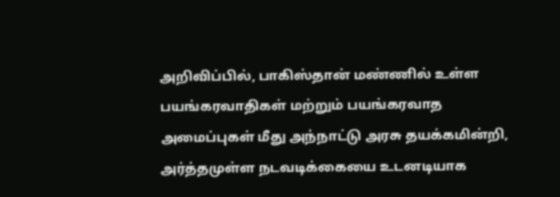அறிவிப்பில், பாகிஸ்தான் மண்ணில் உள்ள பயங்கரவாதிகள் மற்றும் பயங்கரவாத அமைப்புகள் மீது அந்நாட்டு அரசு தயக்கமின்றி, அர்த்தமுள்ள நடவடிக்கையை உடனடியாக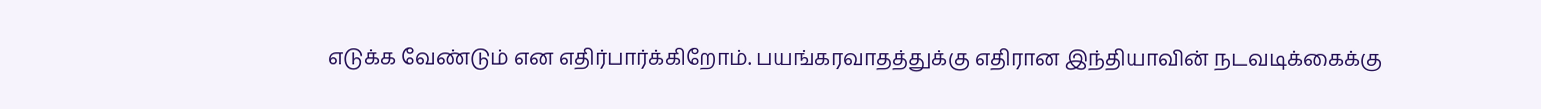எடுக்க வேண்டும் என எதிர்பார்க்கிறோம். பயங்கரவாதத்துக்கு எதிரான இந்தியாவின் நடவடிக்கைக்கு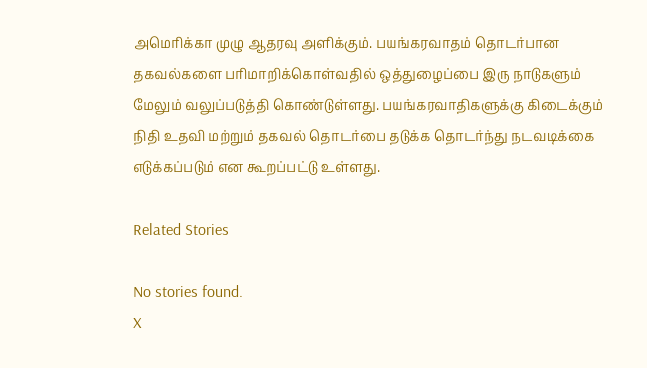அமெரிக்கா முழு ஆதரவு அளிக்கும். பயங்கரவாதம் தொடர்பான தகவல்களை பரிமாறிக்கொள்வதில் ஒத்துழைப்பை இரு நாடுகளும் மேலும் வலுப்படுத்தி கொண்டுள்ளது. பயங்கரவாதிகளுக்கு கிடைக்கும் நிதி உதவி மற்றும் தகவல் தொடர்பை தடுக்க தொடர்ந்து நடவடிக்கை எடுக்கப்படும் என கூறப்பட்டு உள்ளது.

Related Stories

No stories found.
X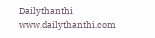Dailythanthi
www.dailythanthi.com